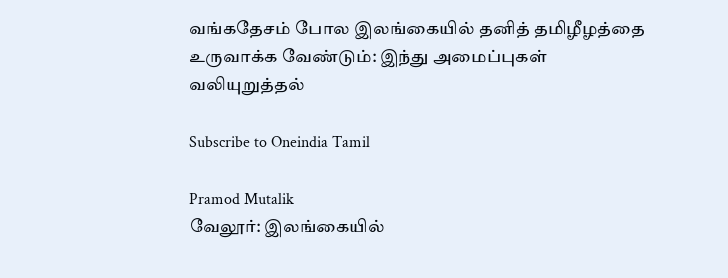வங்கதேசம் போல இலங்கையில் தனித் தமிழீழத்தை உருவாக்க வேண்டும்: இந்து அமைப்புகள் வலியுறுத்தல்

Subscribe to Oneindia Tamil

Pramod Mutalik
வேலூர்: இலங்கையில்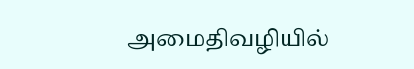அமைதிவழியில்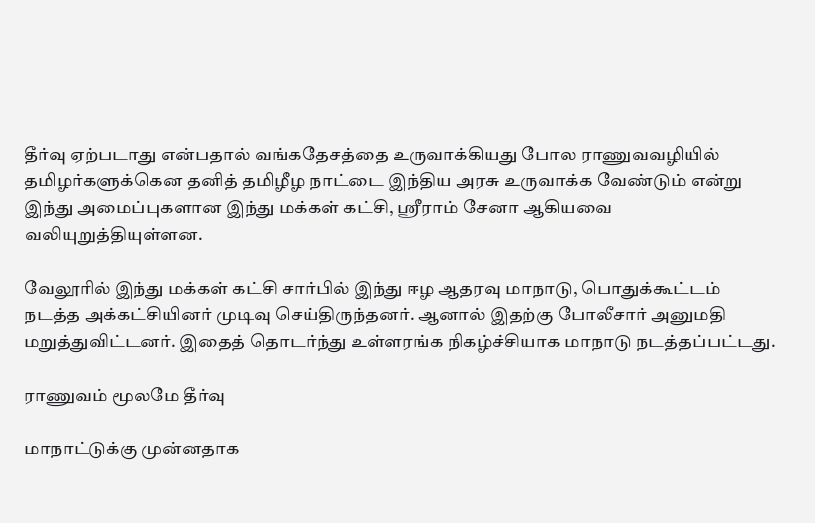தீர்வு ஏற்படாது என்பதால் வங்கதேசத்தை உருவாக்கியது போல ராணுவவழியில் தமிழர்களுக்கென தனித் தமிழீழ நாட்டை இந்திய அரசு உருவாக்க வேண்டும் என்று இந்து அமைப்புகளான இந்து மக்கள் கட்சி, ஸ்ரீராம் சேனா ஆகியவை வலியுறுத்தியுள்ளன.

வேலூரில் இந்து மக்கள் கட்சி சார்பில் இந்து ஈழ ஆதரவு மாநாடு, பொதுக்கூட்டம் நடத்த அக்கட்சியினர் முடிவு செய்திருந்தனர். ஆனால் இதற்கு போலீசார் அனுமதி மறுத்துவிட்டனர். இதைத் தொடர்ந்து உள்ளரங்க நிகழ்ச்சியாக மாநாடு நடத்தப்பட்டது.

ராணுவம் மூலமே தீர்வு

மாநாட்டுக்கு முன்னதாக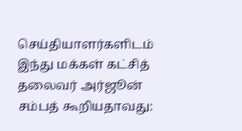செய்தியாளர்களிடம் இந்து மக்கள் கட்சித் தலைவர் அர்ஜூன் சம்பத் கூறியதாவது: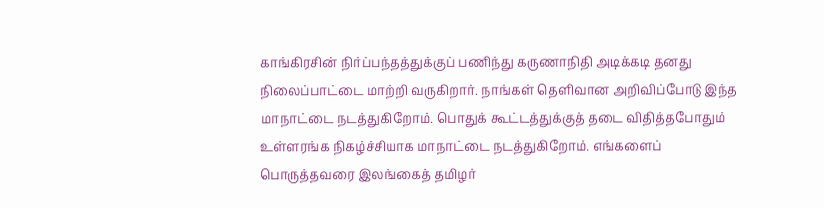காங்கிரசின் நிர்ப்பந்தத்துக்குப் பணிந்து கருணாநிதி அடிக்கடி தனது நிலைப்பாட்டை மாற்றி வருகிறார். நாங்கள் தெளிவான அறிவிப்போடு இந்த மாநாட்டை நடத்துகிறோம். பொதுக் கூட்டத்துக்குத் தடை விதித்தபோதும் உள்ளரங்க நிகழ்ச்சியாக மாநாட்டை நடத்துகிறோம். எங்களைப் பொருத்தவரை இலங்கைத் தமிழர்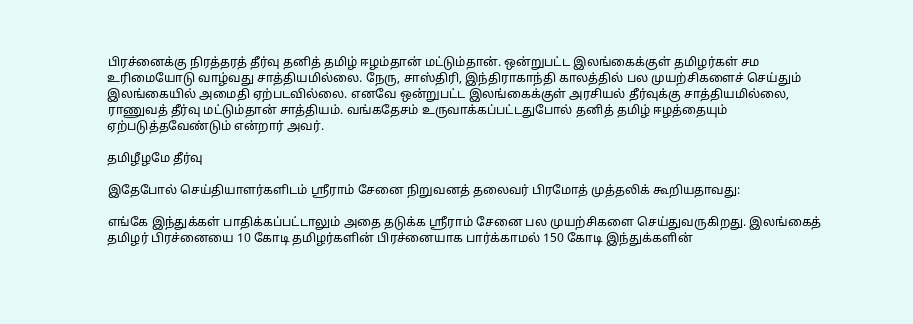பிரச்னைக்கு நிரத்தரத் தீர்வு தனித் தமிழ் ஈழம்தான் மட்டும்தான். ஒன்றுபட்ட இலங்கைக்குள் தமிழர்கள் சம உரிமையோடு வாழ்வது சாத்தியமில்லை. நேரு, சாஸ்திரி, இந்திராகாந்தி காலத்தில் பல முயற்சிகளைச் செய்தும் இலங்கையில் அமைதி ஏற்படவில்லை. எனவே ஒன்றுபட்ட இலங்கைக்குள் அரசியல் தீர்வுக்கு சாத்தியமில்லை, ராணுவத் தீர்வு மட்டும்தான் சாத்தியம். வங்கதேசம் உருவாக்கப்பட்டதுபோல் தனித் தமிழ் ஈழத்தையும் ஏற்படுத்தவேண்டும் என்றார் அவர்.

தமிழீழமே தீர்வு

இதேபோல் செய்தியாளர்களிடம் ஸ்ரீராம் சேனை நிறுவனத் தலைவர் பிரமோத் முத்தலிக் கூறியதாவது:

எங்கே இந்துக்கள் பாதிக்கப்பட்டாலும் அதை தடுக்க ஸ்ரீராம் சேனை பல முயற்சிகளை செய்துவருகிறது. இலங்கைத் தமிழர் பிரச்னையை 10 கோடி தமிழர்களின் பிரச்னையாக பார்க்காமல் 150 கோடி இந்துக்களின்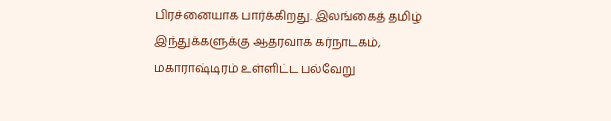பிரச்னையாக பார்க்கிறது. இலங்கைத் தமிழ் இந்துக்களுக்கு ஆதரவாக கர்நாடகம், மகாராஷ்டிரம் உள்ளிட்ட பல்வேறு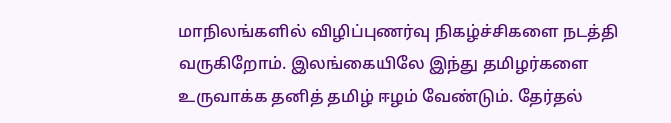மாநிலங்களில் விழிப்புணர்வு நிகழ்ச்சிகளை நடத்தி வருகிறோம். இலங்கையிலே இந்து தமிழர்களை உருவாக்க தனித் தமிழ் ஈழம் வேண்டும். தேர்தல்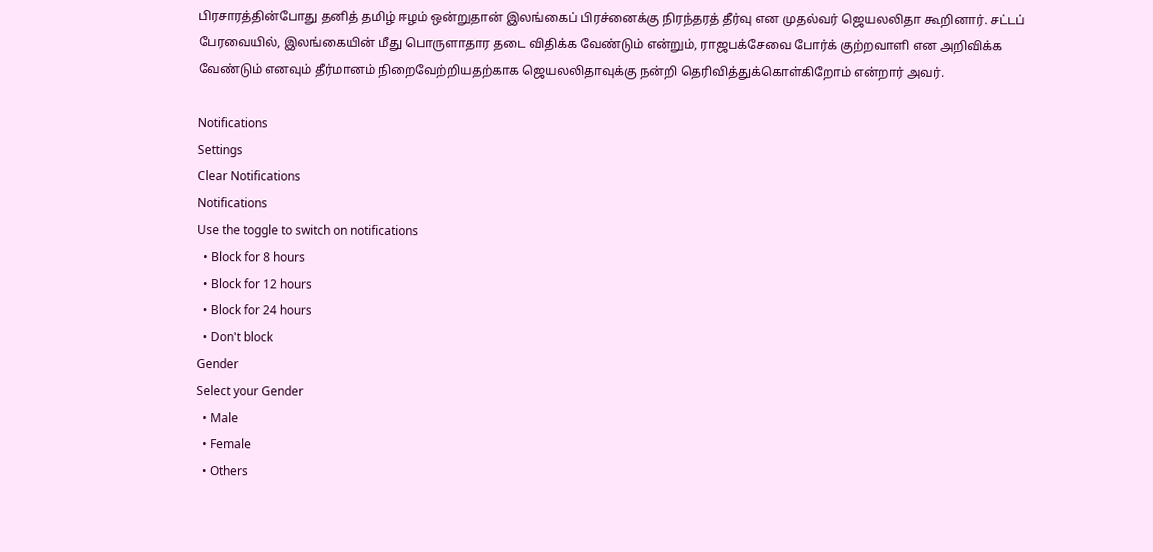பிரசாரத்தின்போது தனித் தமிழ் ஈழம் ஒன்றுதான் இலங்கைப் பிரச்னைக்கு நிரந்தரத் தீர்வு என முதல்வர் ஜெயலலிதா கூறினார். சட்டப் பேரவையில், இலங்கையின் மீது பொருளாதார தடை விதிக்க வேண்டும் என்றும், ராஜபக்சேவை போர்க் குற்றவாளி என அறிவிக்க வேண்டும் எனவும் தீர்மானம் நிறைவேற்றியதற்காக ஜெயலலிதாவுக்கு நன்றி தெரிவித்துக்கொள்கிறோம் என்றார் அவர்.

Notifications
Settings
Clear Notifications
Notifications
Use the toggle to switch on notifications
  • Block for 8 hours
  • Block for 12 hours
  • Block for 24 hours
  • Don't block
Gender
Select your Gender
  • Male
  • Female
  • Others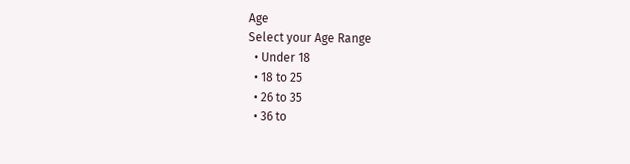Age
Select your Age Range
  • Under 18
  • 18 to 25
  • 26 to 35
  • 36 to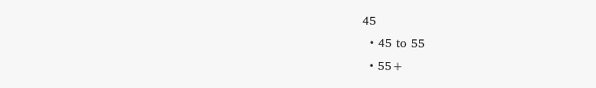45
  • 45 to 55
  • 55+